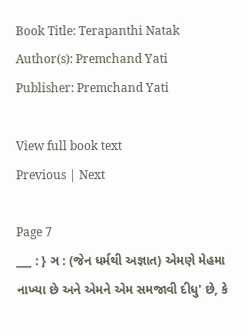Book Title: Terapanthi Natak
Author(s): Premchand Yati
Publisher: Premchand Yati

View full book text
Previous | Next

Page 7
___ : } ઞ : (જેન ધર્મથી અજ્ઞાત) એમણે મેહમા નાખ્યા છે અને એમને એમ સમજાવી દીધુ' છે, કે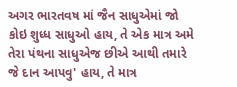અગર ભારતવષ માં જૈન સાધુએમાં જો કોઇ શુધ્ધ સાધુઓ હાય, તે એક માત્ર અમે તેરા પંથના સાધુએજ છીએ આથી તમારે જે દાન આપવુ' હાય, તે માત્ર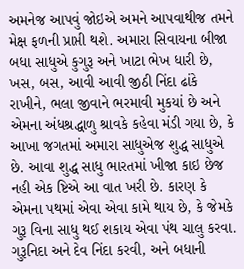અમનેજ આપવું જોઇએ અમને આપવાથીજ તમને મેક્ષ ફળની પ્રાપ્તી થશે. અમારા સિવાયના બીજા બધા સાધુએ કુગુરૂ અને ખાટા ભેખ ધારી છે, ખસ, બસ, આવી આવી જીઠી નિંદા ઢાંકે રાખીને, ભલા જીવાને ભરમાવી મુકયાં છે અને એમના અંધશ્રદ્ધાળુ શ્રાવકે કહેવા મંડી ગયા છે, કે આખા જગતમાં અમારા સાધુએજ શુદ્ધ સાધુએ છે. આવા શુદ્ધ સાધુ ભારતમાં ખીજા કાઇ છેજ નહી એક ષ્ટિએ આ વાત ખરી છે. કારણ કે એમના પથમાં એવા એવા કામે થાય છે, કે જેમકે ગુરૂ વિના સાધુ થઈ શકાય એવા પંથ ચાલુ કરવા. ગુરૂનિદા અને દેવ નિંદા કરવી, અને બધાની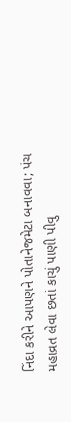નિંદા કરીને આપણને પોતાનેજમેટા બનાવવા; પંચ મહાવ્રત લેવા છતાં કાચું પાણી પીવુ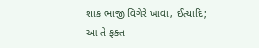શાક ભાજી વિગેરે ખાવા, ઈત્યાદિ; આ તે ફક્ત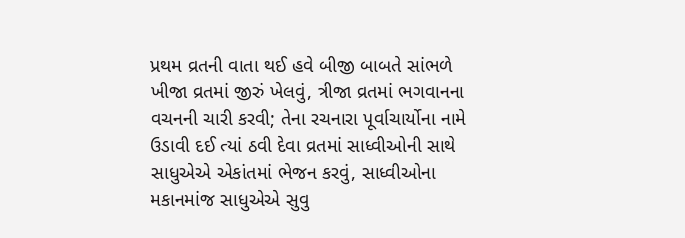પ્રથમ વ્રતની વાતા થઈ હવે બીજી બાબતે સાંભળે ખીજા વ્રતમાં જીરું ખેલવું, ત્રીજા વ્રતમાં ભગવાનના વચનની ચારી કરવી; તેના રચનારા પૂર્વાચાર્યોના નામે ઉડાવી દઈ ત્યાં ઠવી દેવા વ્રતમાં સાધ્વીઓની સાથે સાધુએએ એકાંતમાં ભેજન કરવું, સાધ્વીઓના મકાનમાંજ સાધુએએ સુવુ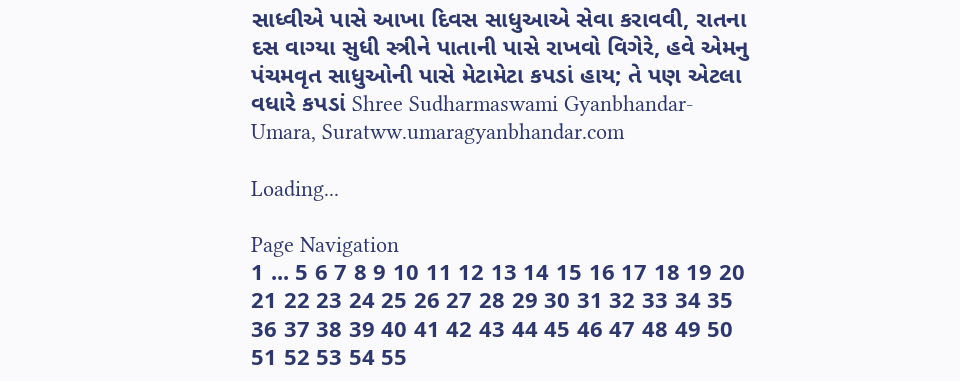સાધ્વીએ પાસે આખા દિવસ સાધુઆએ સેવા કરાવવી, રાતના દસ વાગ્યા સુધી સ્ત્રીને પાતાની પાસે રાખવો વિગેરે, હવે એમનુ પંચમવૃત સાધુઓની પાસે મેટામેટા કપડાં હાય; તે પણ એટલા વધારે કપડાં Shree Sudharmaswami Gyanbhandar-Umara, Suratww.umaragyanbhandar.com

Loading...

Page Navigation
1 ... 5 6 7 8 9 10 11 12 13 14 15 16 17 18 19 20 21 22 23 24 25 26 27 28 29 30 31 32 33 34 35 36 37 38 39 40 41 42 43 44 45 46 47 48 49 50 51 52 53 54 55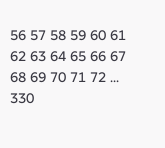56 57 58 59 60 61 62 63 64 65 66 67 68 69 70 71 72 ... 330